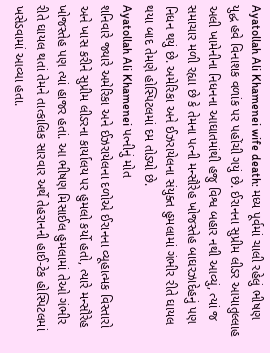Ayatollah Ali Khamenei wife death: મધ્ય પૂર્વમાં ચાલી રહેલું ભીષણ યુદ્ધ હવે વિનાશક વળાંક પર પહોંચી ગયું છે. ઈરાનના સુપ્રીમ લીડર આયાતુલ્લાહ અલી ખામેનીના નિધનના આઘાતમાંથી હજુ વિશ્વ બહાર નથી આવ્યું, ત્યાં જ સમાચાર મળી રહ્યા છે કે તેમના પત્ની મન્સૌરેહ ખોજસ્તેહ બાઘરઝાદેહનું પણ નિધન થયું છે. અમેરિકા અને ઈઝરાયેલના સંયુક્ત હુમલામાં ગંભીર રીતે ઘાયલ થયા બાદ તેમણે હોસ્પિટલમાં દમ તોડ્યો છે.
Ayatollah Ali Khamenei પત્નીનું મોત
શનિવારે જ્યારે અમેરિકા અને ઈઝરાયેલના દળોએ ઈરાનના વ્યૂહાત્મક વિસ્તારો અને ખાસ કરીને સુપ્રીમ લીડરના કાર્યાલય પર હુમલો કર્યો હતો, ત્યારે મન્સૌરેહ ખોજસ્તેહ પણ ત્યાં હાજર હતાં. આ ભીષણ મિસાઈલ હુમલામાં તેઓ ગંભીર રીતે ઘાયલ થતાં તેમને તાત્કાલિક સારવાર અર્થે તેહરાનની હાઈ-ટેક હોસ્પિટલમાં ખસેડવામાં આવ્યા હતા.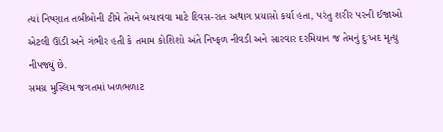ત્યાં નિષ્ણાત તબીબોની ટીમે તેમને બચાવવા માટે દિવસ-રાત અથાગ પ્રયાસો કર્યા હતા, પરંતુ શરીર પરની ઈજાઓ એટલી ઊંડી અને ગંભીર હતી કે તમામ કોશિશો અંતે નિષ્ફળ નીવડી અને સારવાર દરમિયાન જ તેમનું દુઃખદ મૃત્યુ નીપજ્યું છે.
સમગ્ર મુસ્લિમ જગતમાં ખળભળાટ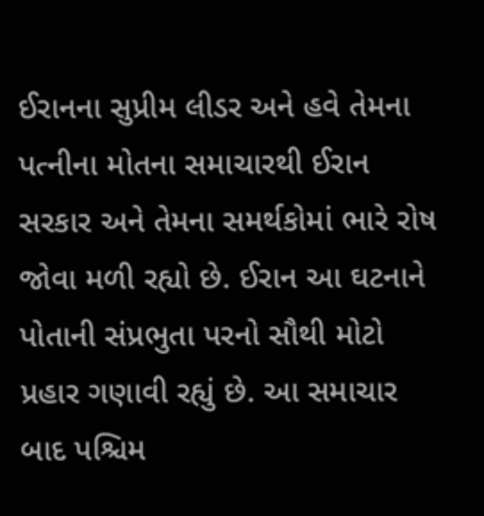ઈરાનના સુપ્રીમ લીડર અને હવે તેમના પત્નીના મોતના સમાચારથી ઈરાન સરકાર અને તેમના સમર્થકોમાં ભારે રોષ જોવા મળી રહ્યો છે. ઈરાન આ ઘટનાને પોતાની સંપ્રભુતા પરનો સૌથી મોટો પ્રહાર ગણાવી રહ્યું છે. આ સમાચાર બાદ પશ્ચિમ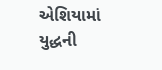એશિયામાં યુદ્ધની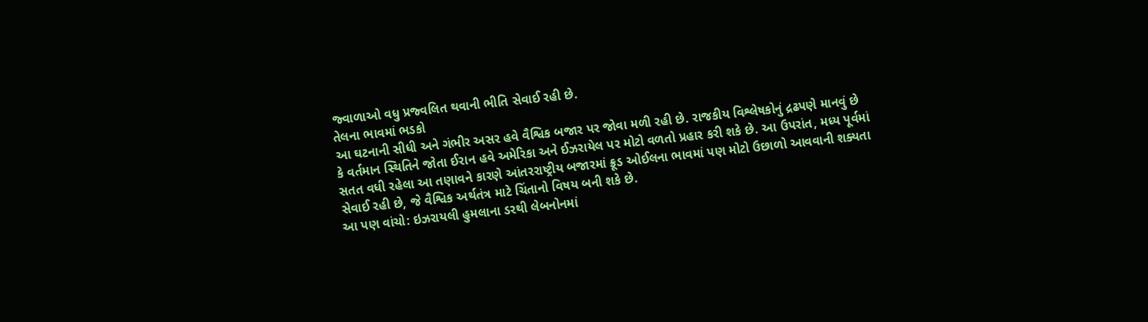જ્વાળાઓ વધુ પ્રજ્વલિત થવાની ભીતિ સેવાઈ રહી છે.
તેલના ભાવમાં ભડકો
આ ઘટનાની સીધી અને ગંભીર અસર હવે વૈશ્વિક બજાર પર જોવા મળી રહી છે. રાજકીય વિશ્લેષકોનું દ્રઢપણે માનવું છે કે વર્તમાન સ્થિતિને જોતા ઈરાન હવે અમેરિકા અને ઈઝરાયેલ પર મોટો વળતો પ્રહાર કરી શકે છે. આ ઉપરાંત, મધ્ય પૂર્વમાં સતત વધી રહેલા આ તણાવને કારણે આંતરરાષ્ટ્રીય બજારમાં ક્રૂડ ઓઈલના ભાવમાં પણ મોટો ઉછાળો આવવાની શક્યતા સેવાઈ રહી છે, જે વૈશ્વિક અર્થતંત્ર માટે ચિંતાનો વિષય બની શકે છે.
આ પણ વાંચો: ઇઝરાયલી હુમલાના ડરથી લેબનોનમાં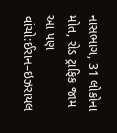નાસભાગ, 31 લોકોના મોત, રોડ ટ્રાફિક જામ
આ પણ વાંચો:ઈરાન–ઇઝરાયલ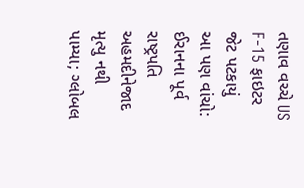તણાવ વચ્ચે US F-15 ફાઇટર જેટ પટકાયું
આ પણ વાંચો: ઈરાનના પૂર્વ રાષ્ટ્રપતિ અહમદીનેજાદ મૃત્યુ નથી પામ્યા; ગ્લોબલ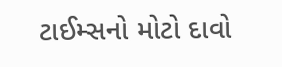ટાઈમ્સનો મોટો દાવો